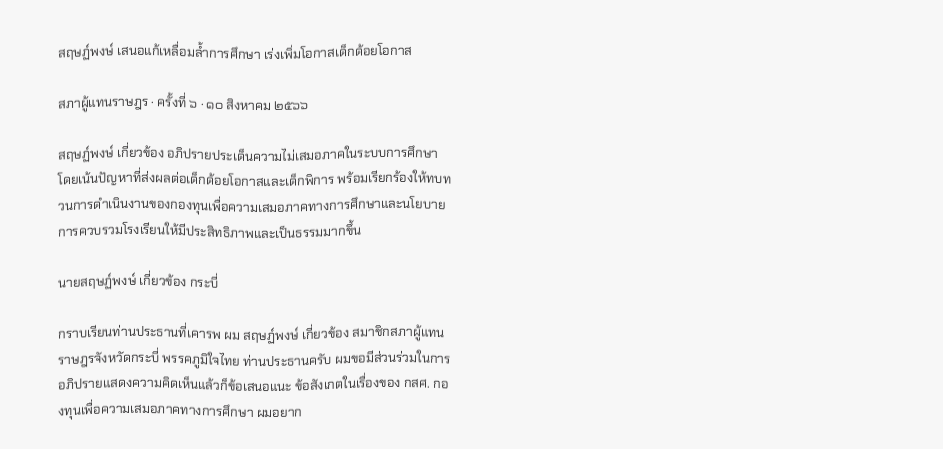สฤษฏ์พงษ์ เสนอแก้เหลื่อมล้ำการศึกษา เร่งเพิ่มโอกาสเด็กด้อยโอกาส

สภาผู้แทนราษฎร · ครั้งที่ ๖ · ๑๐ สิงหาคม ๒๕๖๖

สฤษฏ์พงษ์ เกี่ยวข้อง อภิปรายประเด็นความไม่เสมอภาคในระบบการศึกษา โดยเน้นปัญหาที่ส่งผลต่อเด็กด้อยโอกาสและเด็กพิการ พร้อมเรียกร้องให้ทบทวนการดำเนินงานของกองทุนเพื่อความเสมอภาคทางการศึกษาและนโยบายการควบรวมโรงเรียนให้มีประสิทธิภาพและเป็นธรรมมากขึ้น

นายสฤษฏ์พงษ์ เกี่ยวข้อง กระบี่

กราบเรียนท่านประธานที่เคารพ ผม สฤษฏ์พงษ์ เกี่ยวข้อง สมาชิกสภาผู้แทนราษฎรจังหวัดกระบี่ พรรคภูมิใจไทย ท่านประธานครับ ผมขอมีส่วนร่วมในการอภิปรายแสดงความคิดเห็นแล้วก็ข้อเสนอแนะ ข้อสังเกตในเรื่องของ กสศ. กองทุนเพื่อความเสมอภาคทางการศึกษา ผมอยาก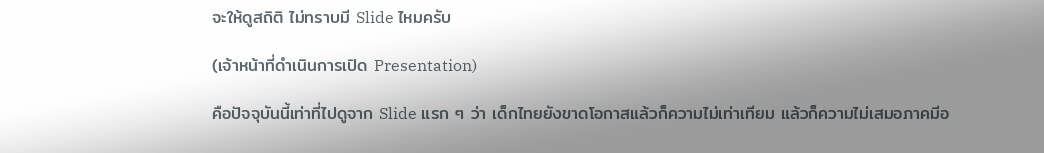จะให้ดูสถิติ ไม่ทราบมี Slide ไหมครับ

(เจ้าหน้าที่ดำเนินการเปิด Presentation)

คือปัจจุบันนี้เท่าที่ไปดูจาก Slide แรก ๆ ว่า เด็กไทยยังขาดโอกาสแล้วก็ความไม่เท่าเทียม แล้วก็ความไม่เสมอภาคมีอ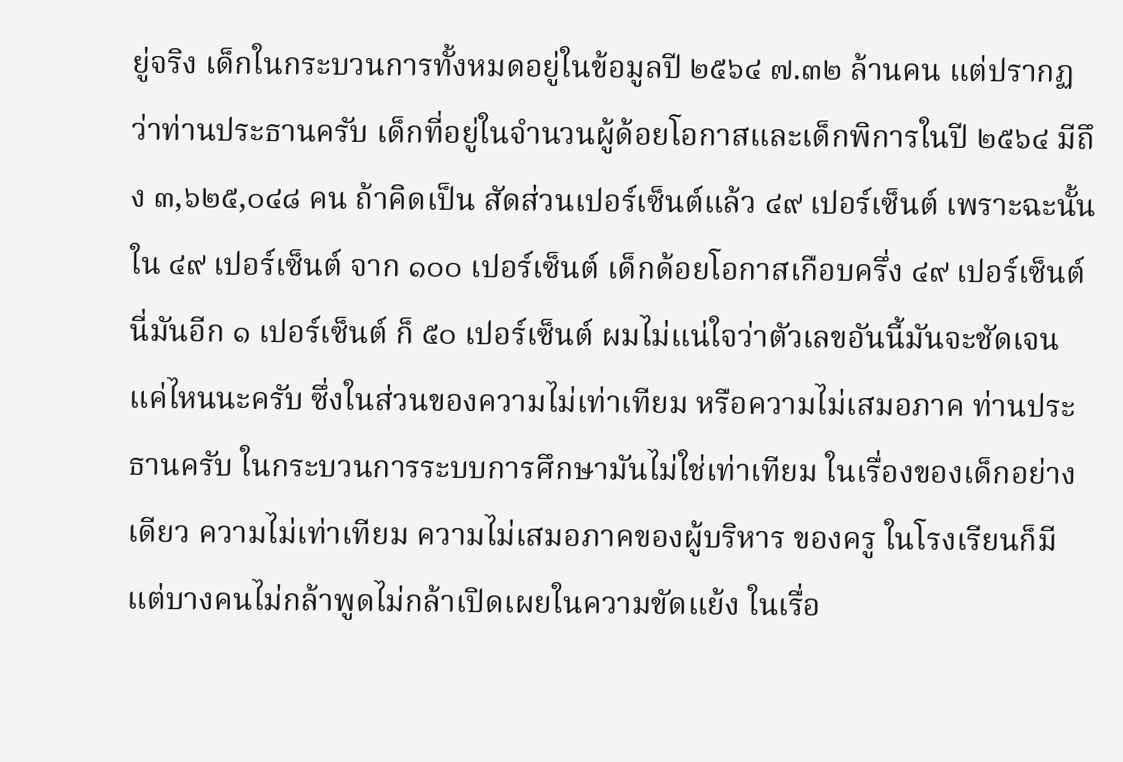ยู่จริง เด็กในกระบวนการทั้งหมดอยู่ในข้อมูลปี ๒๕๖๔ ๗.๓๒ ล้านคน แต่ปรากฏว่าท่านประธานครับ เด็กที่อยู่ในจำนวนผู้ด้อยโอกาสและเด็กพิการในปี ๒๕๖๔ มีถึง ๓,๖๒๕,๐๔๘ คน ถ้าคิดเป็น สัดส่วนเปอร์เซ็นต์แล้ว ๔๙ เปอร์เซ็นต์ เพราะฉะนั้นใน ๔๙ เปอร์เซ็นต์ จาก ๑๐๐ เปอร์เซ็นต์ เด็กด้อยโอกาสเกือบครึ่ง ๔๙ เปอร์เซ็นต์นี่มันอีก ๑ เปอร์เซ็นต์ ก็ ๕๐ เปอร์เซ็นต์ ผมไม่แน่ใจว่าตัวเลขอันนี้มันจะชัดเจนแค่ไหนนะครับ ซึ่งในส่วนของความไม่เท่าเทียม หรือความไม่เสมอภาค ท่านประธานครับ ในกระบวนการระบบการศึกษามันไม่ใช่เท่าเทียม ในเรื่องของเด็กอย่างเดียว ความไม่เท่าเทียม ความไม่เสมอภาคของผู้บริหาร ของครู ในโรงเรียนก็มี แต่บางคนไม่กล้าพูดไม่กล้าเปิดเผยในความขัดแย้ง ในเรื่อ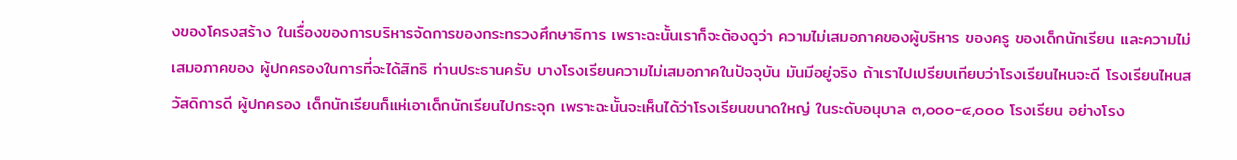งของโครงสร้าง ในเรื่องของการบริหารจัดการของกระทรวงศึกษาธิการ เพราะฉะนั้นเราก็จะต้องดูว่า ความไม่เสมอภาคของผู้บริหาร ของครู ของเด็กนักเรียน และความไม่เสมอภาคของ ผู้ปกครองในการที่จะได้สิทธิ ท่านประธานครับ บางโรงเรียนความไม่เสมอภาคในปัจจุบัน มันมีอยู่จริง ถ้าเราไปเปรียบเทียบว่าโรงเรียนไหนจะดี โรงเรียนไหนสวัสดิการดี ผู้ปกครอง เด็กนักเรียนก็แห่เอาเด็กนักเรียนไปกระจุก เพราะฉะนั้นจะเห็นได้ว่าโรงเรียนขนาดใหญ่ ในระดับอนุบาล ๓,๐๐๐-๔,๐๐๐ โรงเรียน อย่างโรง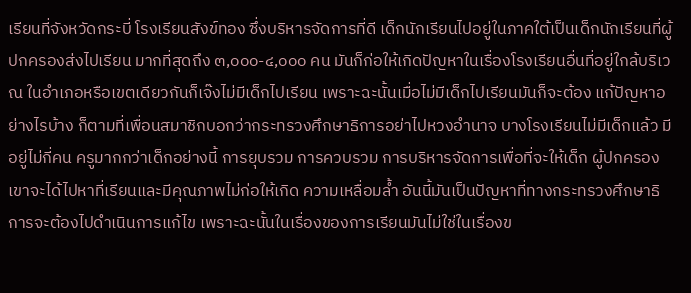เรียนที่จังหวัดกระบี่ โรงเรียนสังข์ทอง ซึ่งบริหารจัดการที่ดี เด็กนักเรียนไปอยู่ในภาคใต้เป็นเด็กนักเรียนที่ผู้ปกครองส่งไปเรียน มากที่สุดถึง ๓,๐๐๐-๔,๐๐๐ คน มันก็ก่อให้เกิดปัญหาในเรื่องโรงเรียนอื่นที่อยู่ใกล้บริเวณ ในอำเภอหรือเขตเดียวกันก็เจ๊งไม่มีเด็กไปเรียน เพราะฉะนั้นเมื่อไม่มีเด็กไปเรียนมันก็จะต้อง แก้ปัญหาอย่างไรบ้าง ก็ตามที่เพื่อนสมาชิกบอกว่ากระทรวงศึกษาธิการอย่าไปหวงอำนาจ บางโรงเรียนไม่มีเด็กแล้ว มีอยู่ไม่กี่คน ครูมากกว่าเด็กอย่างนี้ การยุบรวม การควบรวม การบริหารจัดการเพื่อที่จะให้เด็ก ผู้ปกครอง เขาจะได้ไปหาที่เรียนและมีคุณภาพไม่ก่อให้เกิด ความเหลื่อมล้ำ อันนี้มันเป็นปัญหาที่ทางกระทรวงศึกษาธิการจะต้องไปดำเนินการแก้ไข เพราะฉะนั้นในเรื่องของการเรียนมันไม่ใช่ในเรื่องข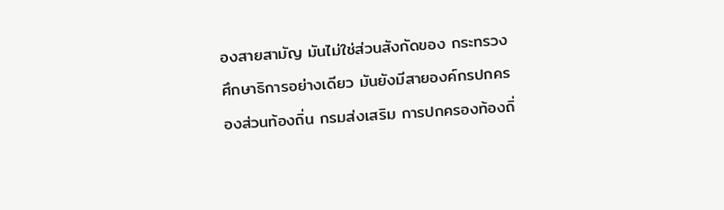องสายสามัญ มันไม่ใช่ส่วนสังกัดของ กระทรวงศึกษาธิการอย่างเดียว มันยังมีสายองค์กรปกครองส่วนท้องถิ่น กรมส่งเสริม การปกครองท้องถิ่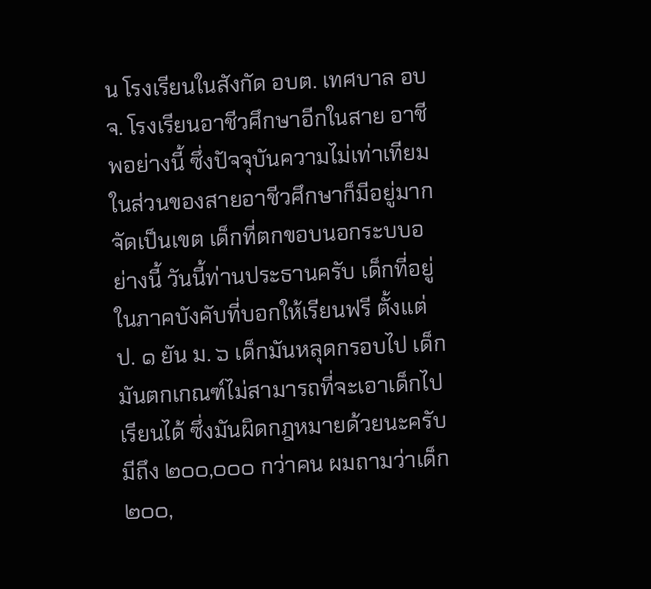น โรงเรียนในสังกัด อบต. เทศบาล อบจ. โรงเรียนอาชีวศึกษาอีกในสาย อาชีพอย่างนี้ ซึ่งปัจจุบันความไม่เท่าเทียมในส่วนของสายอาชีวศึกษาก็มีอยู่มาก จัดเป็นเขต เด็กที่ตกขอบนอกระบบอย่างนี้ วันนี้ท่านประธานครับ เด็กที่อยู่ในภาคบังคับที่บอกให้เรียนฟรี ตั้งแต่ ป. ๑ ยัน ม. ๖ เด็กมันหลุดกรอบไป เด็กมันตกเกณฑ์ไม่สามารถที่จะเอาเด็กไปเรียนได้ ซึ่งมันผิดกฎหมายด้วยนะครับ มีถึง ๒๐๐,๐๐๐ กว่าคน ผมถามว่าเด็ก ๒๐๐,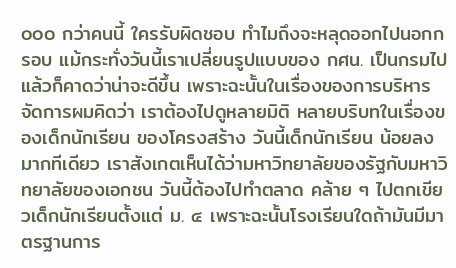๐๐๐ กว่าคนนี้ ใครรับผิดชอบ ทำไมถึงจะหลุดออกไปนอกกรอบ แม้กระทั่งวันนี้เราเปลี่ยนรูปแบบของ กศน. เป็นกรมไปแล้วก็คาดว่าน่าจะดีขึ้น เพราะฉะนั้นในเรื่องของการบริหารจัดการผมคิดว่า เราต้องไปดูหลายมิติ หลายบริบทในเรื่องของเด็กนักเรียน ของโครงสร้าง วันนี้เด็กนักเรียน น้อยลงมากทีเดียว เราสังเกตเห็นได้ว่ามหาวิทยาลัยของรัฐกับมหาวิทยาลัยของเอกชน วันนี้ต้องไปทำตลาด คล้าย ๆ ไปตกเขียวเด็กนักเรียนตั้งแต่ ม. ๔ เพราะฉะนั้นโรงเรียนใดถ้ามันมีมาตรฐานการ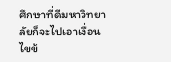ศึกษาที่ดีมหาวิทยาลัยก็จะไปเอาเงื่อนไขข้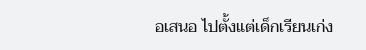อเสนอ ไปตั้งแต่เด็กเรียนเก่ง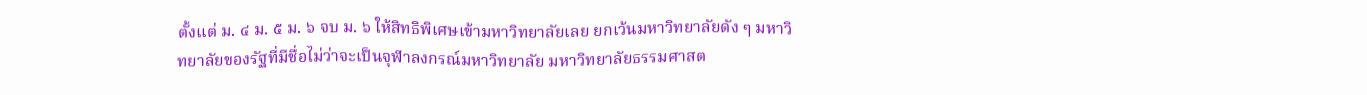ตั้งแต่ ม. ๔ ม. ๕ ม. ๖ จบ ม. ๖ ให้สิทธิพิเศษเข้ามหาวิทยาลัยเลย ยกเว้นมหาวิทยาลัยดัง ๆ มหาวิทยาลัยของรัฐที่มีชื่อไม่ว่าจะเป็นจุฬาลงกรณ์มหาวิทยาลัย มหาวิทยาลัยธรรมศาสต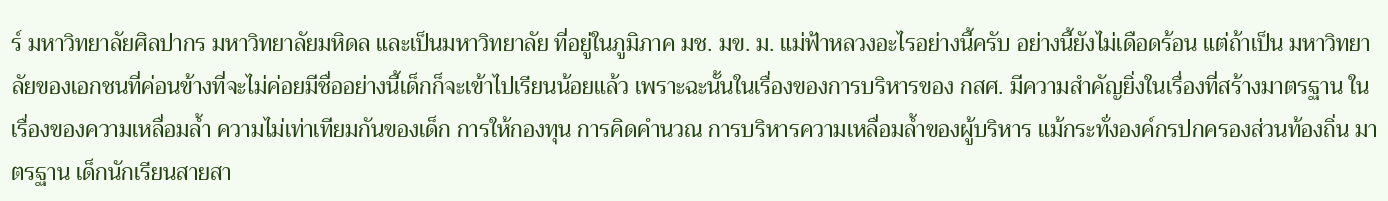ร์ มหาวิทยาลัยศิลปากร มหาวิทยาลัยมหิดล และเป็นมหาวิทยาลัย ที่อยู่ในภูมิภาค มช. มข. ม. แม่ฟ้าหลวงอะไรอย่างนี้ครับ อย่างนี้ยังไม่เดือดร้อน แต่ถ้าเป็น มหาวิทยาลัยของเอกชนที่ค่อนข้างที่จะไม่ค่อยมีชื่ออย่างนี้เด็กก็จะเข้าไปเรียนน้อยแล้ว เพราะฉะนั้นในเรื่องของการบริหารของ กสศ. มีความสำคัญยิ่งในเรื่องที่สร้างมาตรฐาน ในเรื่องของความเหลื่อมล้ำ ความไม่เท่าเทียมกันของเด็ก การให้กองทุน การคิดคำนวณ การบริหารความเหลื่อมล้ำของผู้บริหาร แม้กระทั่งองค์กรปกครองส่วนท้องถิ่น มาตรฐาน เด็กนักเรียนสายสา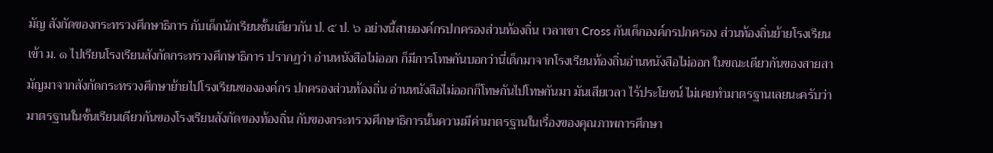มัญ สังกัดของกระทรวงศึกษาธิการ กับเด็กนักเรียนชั้นเดียวกัน ป. ๕ ป. ๖ อย่างนี้สายองค์กรปกครองส่วนท้องถิ่น เวลาเขา Cross กันเด็กองค์กรปกครอง ส่วนท้องถิ่นย้ายโรงเรียนเข้า ม. ๑ ไปเรียนโรงเรียนสังกัดกระทรวงศึกษาธิการ ปรากฏว่า อ่านหนังสือไม่ออก ก็มีการโทษกันบอกว่านี่เด็กมาจากโรงเรียนท้องถิ่นอ่านหนังสือไม่ออก ในขณะเดียวกันของสายสามัญมาจากสังกัดกระทรวงศึกษาย้ายไปโรงเรียนขององค์กร ปกครองส่วนท้องถิ่น อ่านหนังสือไม่ออกก็โทษกันไปโทษกันมา มันเสียเวลา ไร้ประโยชน์ ไม่เคยทำมาตรฐานเลยนะครับว่ามาตรฐานในชั้นเรียนเดียวกันของโรงเรียนสังกัดของท้องถิ่น กับของกระทรวงศึกษาธิการนั้นความมีค่ามาตรฐานในเรื่องของคุณภาพการศึกษา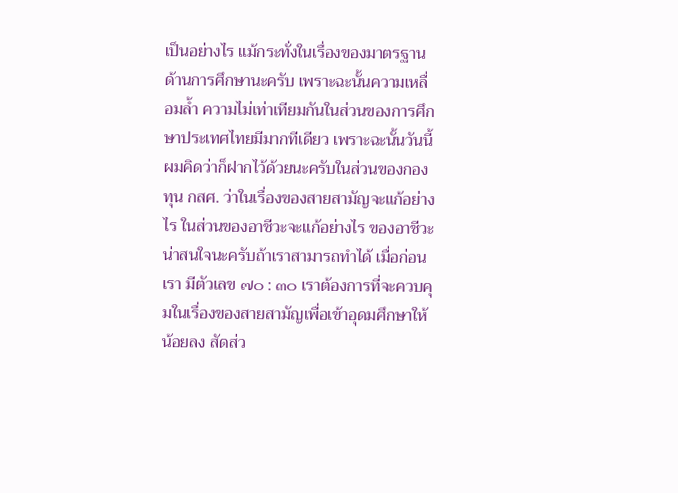เป็นอย่างไร แม้กระทั่งในเรื่องของมาตรฐานด้านการศึกษานะครับ เพราะฉะนั้นความเหลื่อมล้ำ ความไม่เท่าเทียมกันในส่วนของการศึกษาประเทศไทยมีมากทีเดียว เพราะฉะนั้นวันนี้ ผมคิดว่าก็ฝากไว้ด้วยนะครับในส่วนของกองทุน กสศ. ว่าในเรื่องของสายสามัญจะแก้อย่างไร ในส่วนของอาชีวะจะแก้อย่างไร ของอาชีวะน่าสนใจนะครับถ้าเราสามารถทำได้ เมื่อก่อนเรา มีตัวเลข ๗๐ : ๓๐ เราต้องการที่จะควบคุมในเรื่องของสายสามัญเพื่อเข้าอุดมศึกษาให้น้อยลง สัดส่ว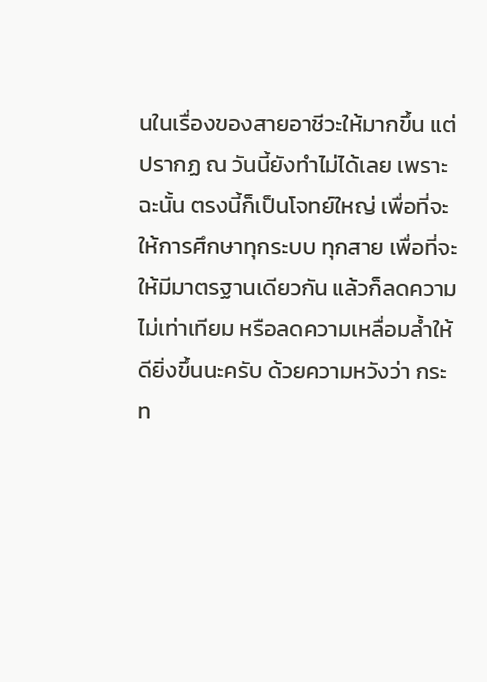นในเรื่องของสายอาชีวะให้มากขึ้น แต่ปรากฏ ณ วันนี้ยังทำไม่ได้เลย เพราะฉะนั้น ตรงนี้ก็เป็นโจทย์ใหญ่ เพื่อที่จะให้การศึกษาทุกระบบ ทุกสาย เพื่อที่จะให้มีมาตรฐานเดียวกัน แล้วก็ลดความไม่เท่าเทียม หรือลดความเหลื่อมล้ำให้ดียิ่งขึ้นนะครับ ด้วยความหวังว่า กระท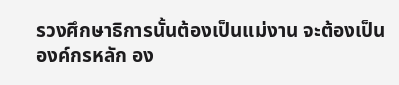รวงศึกษาธิการนั้นต้องเป็นแม่งาน จะต้องเป็นองค์กรหลัก อง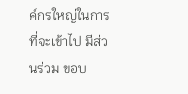ค์กรใหญ่ในการที่จะเข้าไป มีส่วนร่วม ขอบ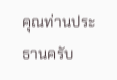คุณท่านประธานครับ